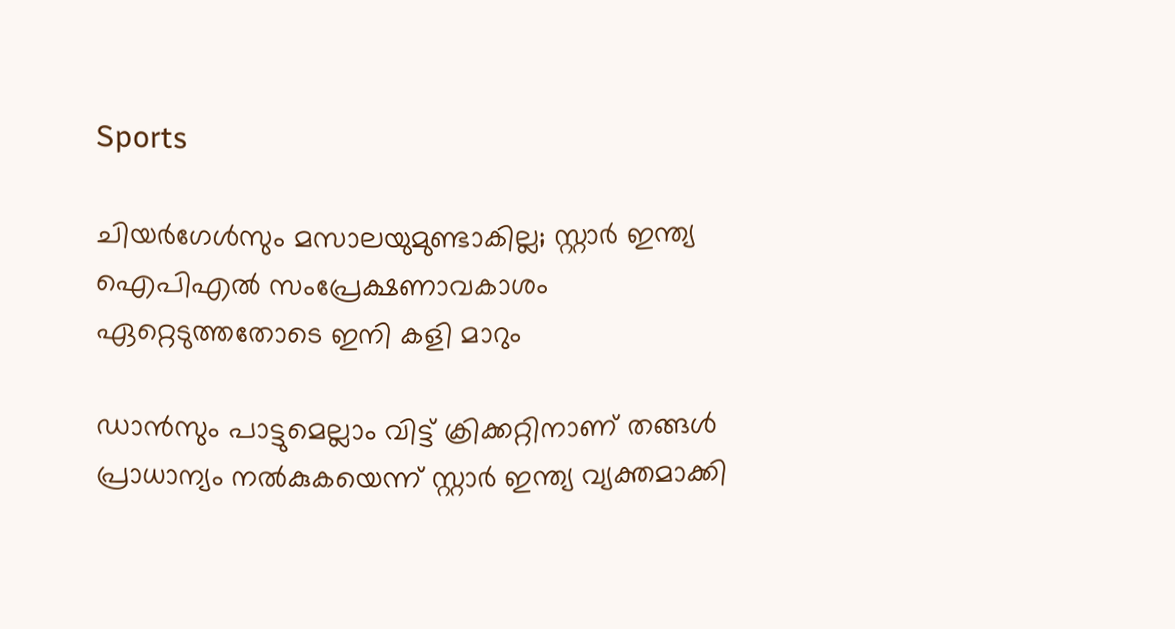Sports

ചിയര്‍ഗേള്‍സും മസാലയുമുണ്ടാകില്ല; സ്റ്റാര്‍ ഇന്ത്യ ഐപിഎല്‍ സംപ്രേക്ഷണാവകാശം ഏറ്റെടുത്തതോടെ ഇനി കളി മാറും

ഡാന്‍സും പാട്ടുമെല്ലാം വിട്ട് ക്രിക്കറ്റിനാണ് തങ്ങള്‍ പ്രാധാന്യം നല്‍കുകയെന്ന് സ്റ്റാര്‍ ഇന്ത്യ വ്യക്തമാക്കി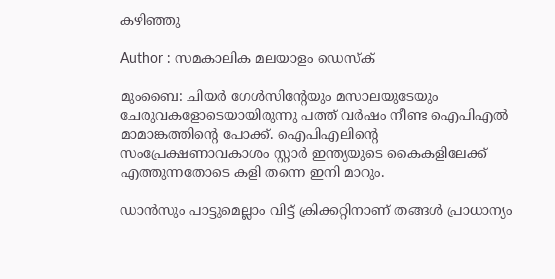കഴിഞ്ഞു

Author : സമകാലിക മലയാളം ഡെസ്ക്

മുംബൈ: ചിയര്‍ ഗേള്‍സിന്റേയും മസാലയുടേയും ചേരുവകളോടെയായിരുന്നു പത്ത് വര്‍ഷം നീണ്ട ഐപിഎല്‍ മാമാങ്കത്തിന്റെ പോക്ക്. ഐപിഎലിന്റെ സംപ്രേക്ഷണാവകാശം സ്റ്റാര്‍ ഇന്ത്യയുടെ കൈകളിലേക്ക് എത്തുന്നതോടെ കളി തന്നെ ഇനി മാറും.

ഡാന്‍സും പാട്ടുമെല്ലാം വിട്ട് ക്രിക്കറ്റിനാണ് തങ്ങള്‍ പ്രാധാന്യം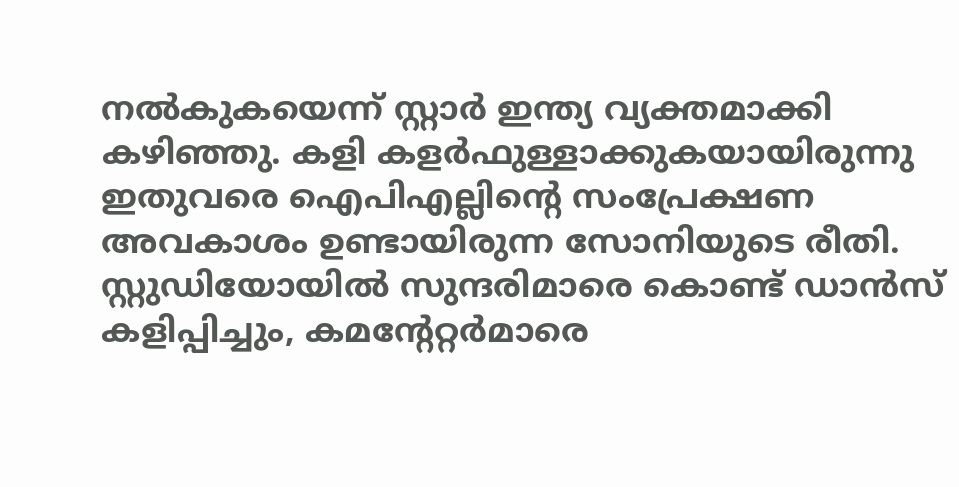നല്‍കുകയെന്ന് സ്റ്റാര്‍ ഇന്ത്യ വ്യക്തമാക്കി കഴിഞ്ഞു. കളി കളര്‍ഫുള്ളാക്കുകയായിരുന്നു ഇതുവരെ ഐപിഎല്ലിന്റെ സംപ്രേക്ഷണ അവകാശം ഉണ്ടായിരുന്ന സോനിയുടെ രീതി. സ്റ്റുഡിയോയില്‍ സുന്ദരിമാരെ കൊണ്ട് ഡാന്‍സ് കളിപ്പിച്ചും, കമന്റേറ്റര്‍മാരെ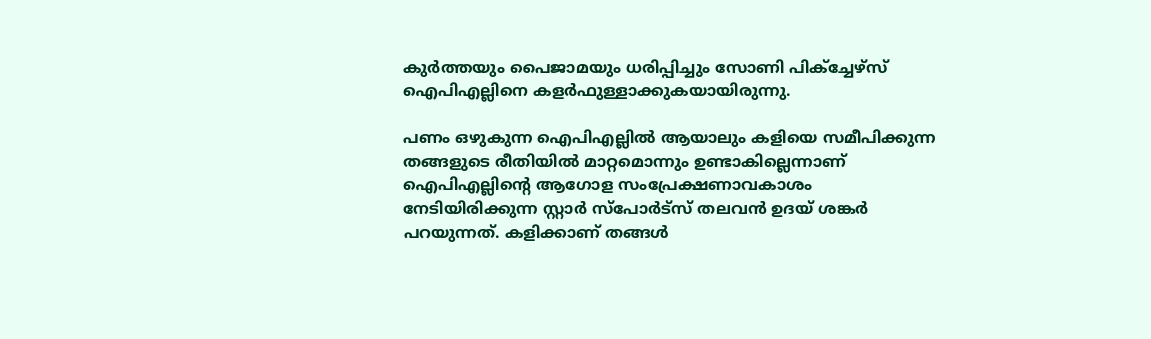കുര്‍ത്തയും പൈജാമയും ധരിപ്പിച്ചും സോണി പിക്‌ച്ചേഴ്‌സ്‌ ഐപിഎല്ലിനെ കളര്‍ഫുള്ളാക്കുകയായിരുന്നു.

പണം ഒഴുകുന്ന ഐപിഎല്ലില്‍ ആയാലും കളിയെ സമീപിക്കുന്ന തങ്ങളുടെ രീതിയില്‍ മാറ്റമൊന്നും ഉണ്ടാകില്ലെന്നാണ് ഐപിഎല്ലിന്റെ ആഗോള സംപ്രേക്ഷണാവകാശം നേടിയിരിക്കുന്ന സ്റ്റാര്‍ സ്‌പോര്‍ട്‌സ് തലവന്‍ ഉദയ് ശങ്കര്‍ പറയുന്നത്. കളിക്കാണ് തങ്ങള്‍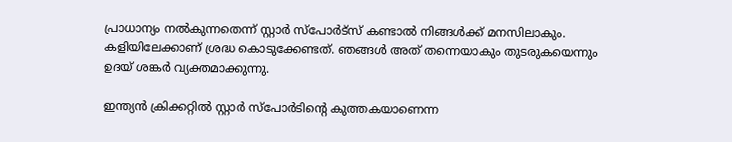പ്രാധാന്യം നല്‍കുന്നതെന്ന് സ്റ്റാര്‍ സ്‌പോര്‍ട്‌സ് കണ്ടാല്‍ നിങ്ങള്‍ക്ക് മനസിലാകും. കളിയിലേക്കാണ് ശ്രദ്ധ കൊടുക്കേണ്ടത്. ഞങ്ങള്‍ അത് തന്നെയാകും തുടരുകയെന്നും ഉദയ് ശങ്കര്‍ വ്യക്തമാക്കുന്നു.

ഇന്ത്യന്‍ ക്രിക്കറ്റില്‍ സ്റ്റാര്‍ സ്‌പോര്‍ടിന്റെ കുത്തകയാണെന്ന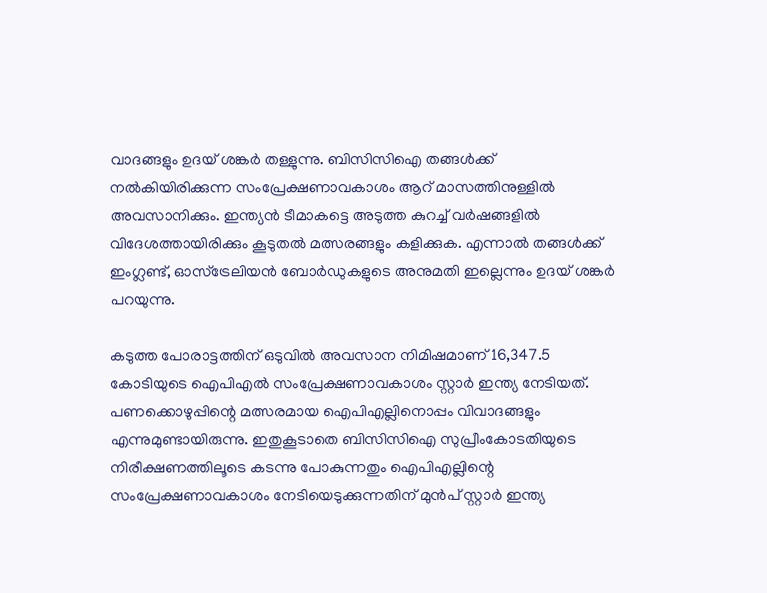വാദങ്ങളും ഉദയ് ശങ്കര്‍ തള്ളുന്നു. ബിസിസിഐ തങ്ങള്‍ക്ക് നല്‍കിയിരിക്കുന്ന സംപ്രേക്ഷണാവകാശം ആറ് മാസത്തിനുള്ളില്‍ അവസാനിക്കും. ഇന്ത്യന്‍ ടീമാകട്ടെ അടുത്ത കുറച്ച് വര്‍ഷങ്ങളില്‍ വിദേശത്തായിരിക്കും കൂടുതല്‍ മത്സരങ്ങളും കളിക്കുക. എന്നാല്‍ തങ്ങള്‍ക്ക് ഇംഗ്ലണ്ട്, ഓസ്‌ട്രേലിയന്‍ ബോര്‍ഡുകളുടെ അനുമതി ഇല്ലെന്നും ഉദയ് ശങ്കര്‍ പറയുന്നു.

കടുത്ത പോരാട്ടത്തിന് ഒടുവില്‍ അവസാന നിമിഷമാണ് 16,347.5 കോടിയുടെ ഐപിഎല്‍ സംപ്രേക്ഷണാവകാശം സ്റ്റാര്‍ ഇന്ത്യ നേടിയത്. പണക്കൊഴുപ്പിന്റെ മത്സരമായ ഐപിഎല്ലിനൊപ്പം വിവാദങ്ങളും എന്നുമുണ്ടായിരുന്നു. ഇതുകൂടാതെ ബിസിസിഐ സുപ്രീംകോടതിയുടെ നിരീക്ഷണത്തിലൂടെ കടന്നു പോകുന്നതും ഐപിഎല്ലിന്റെ സംപ്രേക്ഷണാവകാശം നേടിയെടുക്കുന്നതിന് മുന്‍പ് സ്റ്റാര്‍ ഇന്ത്യ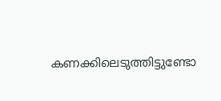കണക്കിലെടുത്തിട്ടുണ്ടോ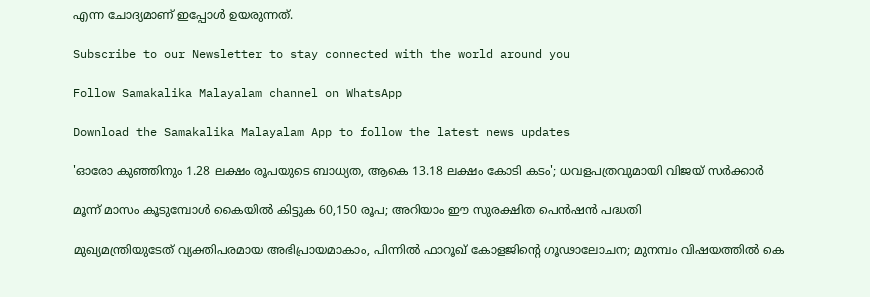എന്ന ചോദ്യമാണ് ഇപ്പോള്‍ ഉയരുന്നത്.

Subscribe to our Newsletter to stay connected with the world around you

Follow Samakalika Malayalam channel on WhatsApp

Download the Samakalika Malayalam App to follow the latest news updates

'ഓരോ കുഞ്ഞിനും 1.28 ലക്ഷം രൂപയുടെ ബാധ്യത, ആകെ 13.18 ലക്ഷം കോടി കടം'; ധവളപത്രവുമായി വിജയ്‌ സർക്കാർ

മൂന്ന് മാസം കൂടുമ്പോള്‍ കൈയില്‍ കിട്ടുക 60,150 രൂപ; അറിയാം ഈ സുരക്ഷിത പെന്‍ഷന്‍ പദ്ധതി

മുഖ്യമന്ത്രിയുടേത് വ്യക്തിപരമായ അഭിപ്രായമാകാം, പിന്നിൽ ഫാറൂഖ് കോളജിന്റെ ഗൂഢാലോചന; മുനമ്പം വിഷയത്തിൽ കെ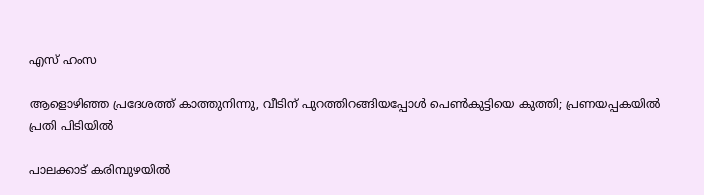എസ് ഹംസ

ആളൊഴിഞ്ഞ പ്രദേശത്ത് കാത്തുനിന്നു, വീടിന് പുറത്തിറങ്ങിയപ്പോള്‍ പെണ്‍കുട്ടിയെ കുത്തി; പ്രണയപ്പകയില്‍ പ്രതി പിടിയില്‍

പാലക്കാട് കരിമ്പുഴയിൽ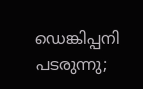ഡെങ്കിപ്പനി പടരുന്നു;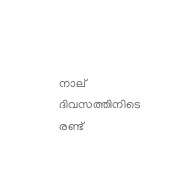നാല് ദിവസത്തിനിടെ രണ്ട്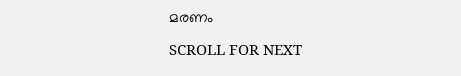മരണം

SCROLL FOR NEXT